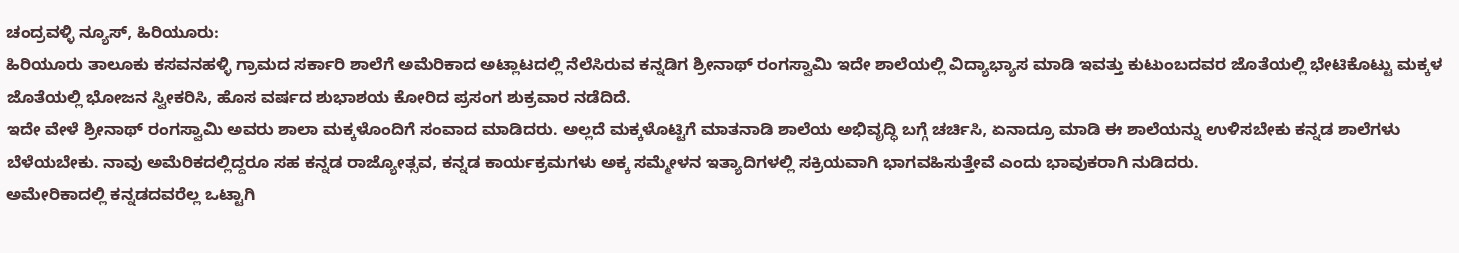ಚಂದ್ರವಳ್ಳಿ ನ್ಯೂಸ್, ಹಿರಿಯೂರು:
ಹಿರಿಯೂರು ತಾಲೂಕು ಕಸವನಹಳ್ಳಿ ಗ್ರಾಮದ ಸರ್ಕಾರಿ ಶಾಲೆಗೆ ಅಮೆರಿಕಾದ ಅಟ್ಲಾಟದಲ್ಲಿ ನೆಲೆಸಿರುವ ಕನ್ನಡಿಗ ಶ್ರೀನಾಥ್ ರಂಗಸ್ವಾಮಿ ಇದೇ ಶಾಲೆಯಲ್ಲಿ ವಿದ್ಯಾಭ್ಯಾಸ ಮಾಡಿ ಇವತ್ತು ಕುಟುಂಬದವರ ಜೊತೆಯಲ್ಲಿ ಭೇಟಿಕೊಟ್ಟು ಮಕ್ಕಳ ಜೊತೆಯಲ್ಲಿ ಭೋಜನ ಸ್ವೀಕರಿಸಿ, ಹೊಸ ವರ್ಷದ ಶುಭಾಶಯ ಕೋರಿದ ಪ್ರಸಂಗ ಶುಕ್ರವಾರ ನಡೆದಿದೆ.
ಇದೇ ವೇಳೆ ಶ್ರೀನಾಥ್ ರಂಗಸ್ವಾಮಿ ಅವರು ಶಾಲಾ ಮಕ್ಕಳೊಂದಿಗೆ ಸಂವಾದ ಮಾಡಿದರು. ಅಲ್ಲದೆ ಮಕ್ಕಳೊಟ್ಟಿಗೆ ಮಾತನಾಡಿ ಶಾಲೆಯ ಅಭಿವೃದ್ಧಿ ಬಗ್ಗೆ ಚರ್ಚಿಸಿ, ಏನಾದ್ರೂ ಮಾಡಿ ಈ ಶಾಲೆಯನ್ನು ಉಳಿಸಬೇಕು ಕನ್ನಡ ಶಾಲೆಗಳು ಬೆಳೆಯಬೇಕು. ನಾವು ಅಮೆರಿಕದಲ್ಲಿದ್ದರೂ ಸಹ ಕನ್ನಡ ರಾಜ್ಯೋತ್ಸವ, ಕನ್ನಡ ಕಾರ್ಯಕ್ರಮಗಳು ಅಕ್ಕ ಸಮ್ಮೇಳನ ಇತ್ಯಾದಿಗಳಲ್ಲಿ ಸಕ್ರಿಯವಾಗಿ ಭಾಗವಹಿಸುತ್ತೇವೆ ಎಂದು ಭಾವುಕರಾಗಿ ನುಡಿದರು.
ಅಮೇರಿಕಾದಲ್ಲಿ ಕನ್ನಡದವರೆಲ್ಲ ಒಟ್ಟಾಗಿ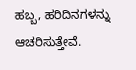ಹಬ್ಬ, ಹರಿದಿನಗಳನ್ನು ಆಚರಿಸುತ್ತೇವೆ.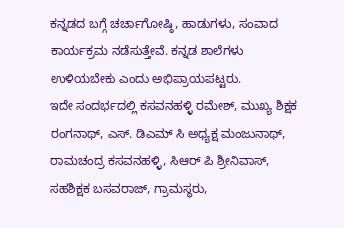ಕನ್ನಡದ ಬಗ್ಗೆ ಚರ್ಚಾಗೋಷ್ಠಿ, ಹಾಡುಗಳು, ಸಂವಾದ ಕಾರ್ಯಕ್ರಮ ನಡೆಸುತ್ತೇವೆ. ಕನ್ನಡ ಶಾಲೆಗಳು ಉಳಿಯಬೇಕು ಎಂದು ಅಭಿಪ್ರಾಯಪಟ್ಟರು.
ಇದೇ ಸಂದರ್ಭದಲ್ಲಿ ಕಸವನಹಳ್ಳಿ ರಮೇಶ್, ಮುಖ್ಯ ಶಿಕ್ಷಕ ರಂಗನಾಥ್, ಎಸ್. ಡಿಎಮ್ ಸಿ ಅಧ್ಯಕ್ಷ ಮಂಜುನಾಥ್, ರಾಮಚಂದ್ರ ಕಸವನಹಳ್ಳಿ, ಸಿಆರ್ ಪಿ ಶ್ರೀನಿವಾಸ್, ಸಹಶಿಕ್ಷಕ ಬಸವರಾಜ್, ಗ್ರಾಮಸ್ಥರು,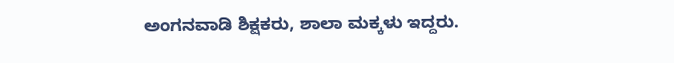ಅಂಗನವಾಡಿ ಶಿಕ್ಷಕರು, ಶಾಲಾ ಮಕ್ಕಳು ಇದ್ದರು.